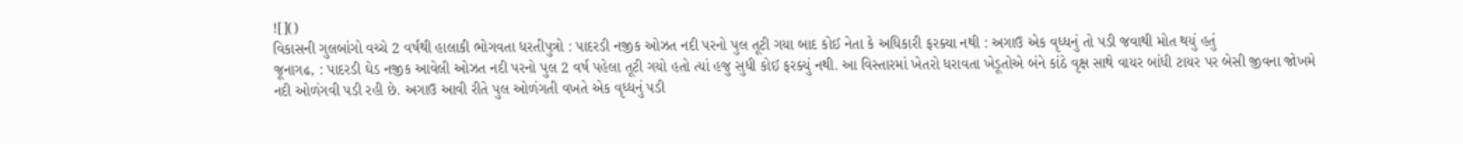![]()
વિકાસની ગુલબાંગો વચ્ચે 2 વર્ષથી હાલાકી ભોગવતા ધરતીપુત્રો : પાદરડી નજીક ઓઝત નદી પરનો પુલ તૂટી ગયા બાદ કોઈ નેતા કે અધિકારી ફરક્યા નથી : અગાઉ એક વૃધ્ધનું તો પડી જવાથી મોત થયું હતું
જૂનાગઢ, : પાદરડી ઘેડ નજીક આવેલી ઓઝત નદી પરનો પુલ 2 વર્ષ પહેલા તૂટી ગયો હતો ત્યાં હજુ સુધી કોઈ ફરક્યું નથી. આ વિસ્તારમાં ખેતરો ધરાવતા ખેડૂતોએ બંને કાંઠે વૃક્ષ સાથે વાયર બાંધી ટાયર પર બેસી જીવના જોખમે નદી ઓળંગવી પડી રહી છે. અગાઉ આવી રીતે પુલ ઓળંગતી વખતે એક વૃધ્ધનું પડી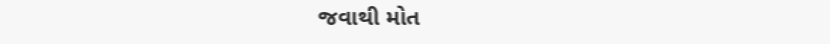જવાથી મોત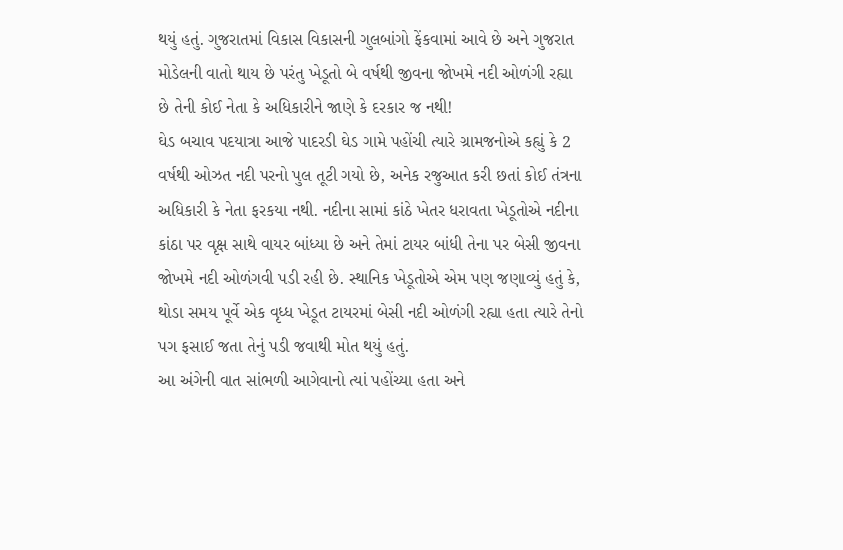થયું હતું. ગુજરાતમાં વિકાસ વિકાસની ગુલબાંગો ફેંકવામાં આવે છે અને ગુજરાત મોડેલની વાતો થાય છે પરંતુ ખેડૂતો બે વર્ષથી જીવના જોખમે નદી ઓળંગી રહ્યા છે તેની કોઈ નેતા કે અધિકારીને જાણે કે દરકાર જ નથી!
ઘેડ બચાવ પદયાત્રા આજે પાદરડી ઘેડ ગામે પહોંચી ત્યારે ગ્રામજનોએ કહ્યું કે 2 વર્ષથી ઓઝત નદી પરનો પુલ તૂટી ગયો છે, અનેક રજુઆત કરી છતાં કોઈ તંત્રના અધિકારી કે નેતા ફરકયા નથી. નદીના સામાં કાંઠે ખેતર ધરાવતા ખેડૂતોએ નદીના કાંઠા પર વૃક્ષ સાથે વાયર બાંધ્યા છે અને તેમાં ટાયર બાંધી તેના પર બેસી જીવના જોખમે નદી ઓળંગવી પડી રહી છે. સ્થાનિક ખેડૂતોએ એમ પણ જણાવ્યું હતું કે, થોડા સમય પૂર્વે એક વૃધ્ધ ખેડૂત ટાયરમાં બેસી નદી ઓળંગી રહ્યા હતા ત્યારે તેનો પગ ફસાઈ જતા તેનું પડી જવાથી મોત થયું હતું.
આ અંગેની વાત સાંભળી આગેવાનો ત્યાં પહોંચ્યા હતા અને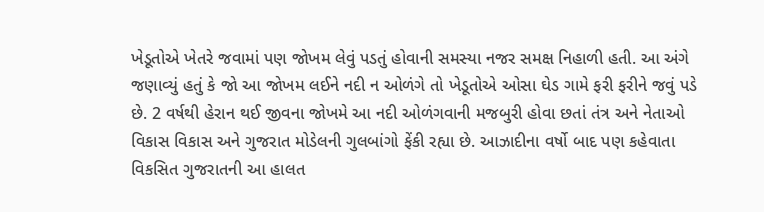ખેડૂતોએ ખેતરે જવામાં પણ જોખમ લેવું પડતું હોવાની સમસ્યા નજર સમક્ષ નિહાળી હતી. આ અંગે જણાવ્યું હતું કે જો આ જોખમ લઈને નદી ન ઓળંગે તો ખેડૂતોએ ઓસા ઘેડ ગામે ફરી ફરીને જવું પડે છે. 2 વર્ષથી હેરાન થઈ જીવના જોખમે આ નદી ઓળંગવાની મજબુરી હોવા છતાં તંત્ર અને નેતાઓ વિકાસ વિકાસ અને ગુજરાત મોડેલની ગુલબાંગો ફેંકી રહ્યા છે. આઝાદીના વર્ષો બાદ પણ કહેવાતા વિકસિત ગુજરાતની આ હાલત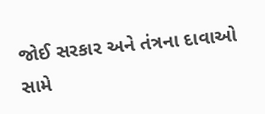જોઈ સરકાર અને તંત્રના દાવાઓ સામે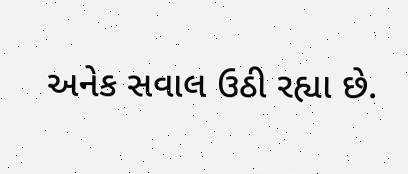અનેક સવાલ ઉઠી રહ્યા છે.